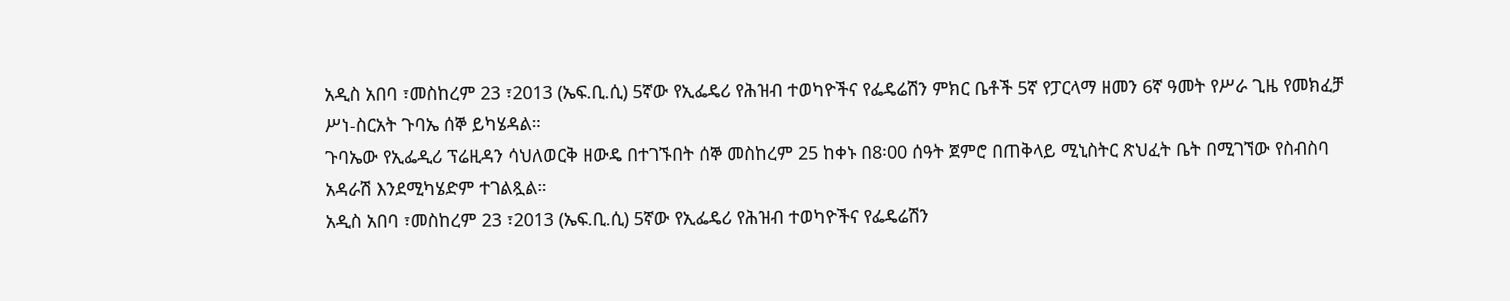አዲስ አበባ ፣መስከረም 23 ፣2013 (ኤፍ.ቢ.ሲ) 5ኛው የኢፌዴሪ የሕዝብ ተወካዮችና የፌዴሬሽን ምክር ቤቶች 5ኛ የፓርላማ ዘመን 6ኛ ዓመት የሥራ ጊዜ የመክፈቻ ሥነ-ስርአት ጉባኤ ሰኞ ይካሄዳል።
ጉባኤው የኢፌዲሪ ፕሬዚዳን ሳህለወርቅ ዘውዴ በተገኙበት ሰኞ መስከረም 25 ከቀኑ በ8፡00 ሰዓት ጀምሮ በጠቅላይ ሚኒስትር ጽህፈት ቤት በሚገኘው የስብስባ አዳራሽ እንደሚካሄድም ተገልጿል።
አዲስ አበባ ፣መስከረም 23 ፣2013 (ኤፍ.ቢ.ሲ) 5ኛው የኢፌዴሪ የሕዝብ ተወካዮችና የፌዴሬሽን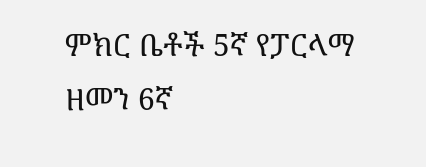ምክር ቤቶች 5ኛ የፓርላማ ዘመን 6ኛ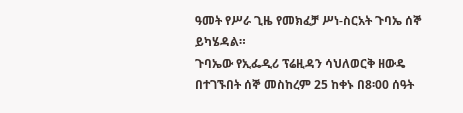ዓመት የሥራ ጊዜ የመክፈቻ ሥነ-ስርአት ጉባኤ ሰኞ ይካሄዳል።
ጉባኤው የኢፌዲሪ ፕሬዚዳን ሳህለወርቅ ዘውዴ በተገኙበት ሰኞ መስከረም 25 ከቀኑ በ8፡00 ሰዓት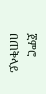ጀምሮ በጠቅላይ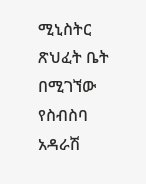ሚኒስትር ጽህፈት ቤት በሚገኘው የስብስባ አዳራሽ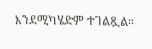እንደሚካሄድም ተገልጿል።